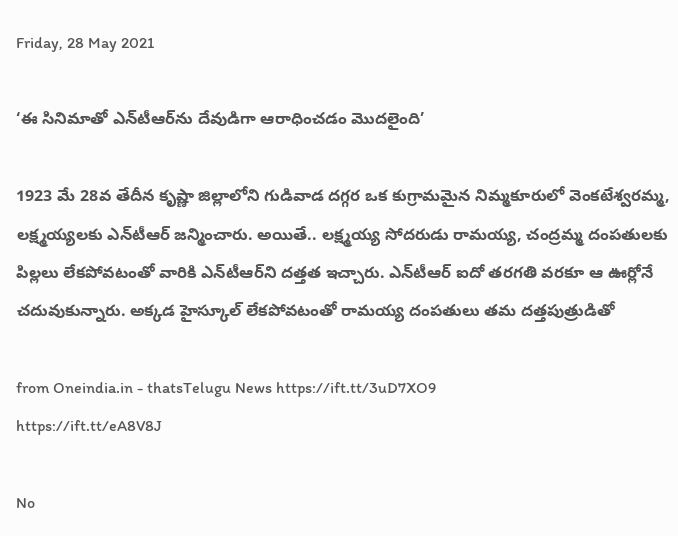Friday, 28 May 2021

‘ఈ సినిమాతో ఎన్‌టీఆర్‌ను దేవుడిగా ఆరాధించడం మొదలైంది’

1923 మే 28వ తేదీన కృష్ణా జిల్లాలోని గుడివాడ దగ్గర ఒక కుగ్రామమైన నిమ్మకూరులో వెంకటేశ్వరమ్మ, లక్ష్మయ్యలకు ఎన్‌టీఆర్‌ జన్మించారు. అయితే.. లక్ష్మయ్య సోదరుడు రామయ్య, చంద్రమ్మ దంపతులకు పిల్లలు లేకపోవటంతో వారికి ఎన్‌టీఆర్‌ని దత్తత ఇచ్చారు. ఎన్‌టీఆర్ ఐదో తరగతి వరకూ ఆ ఊర్లోనే చదువుకున్నారు. అక్కడ హైస్కూల్ లేకపోవటంతో రామయ్య దంపతులు తమ దత్తపుత్రుడితో

from Oneindia.in - thatsTelugu News https://ift.tt/3uD7XO9
https://ift.tt/eA8V8J

No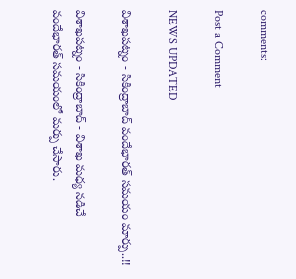comments:

Post a Comment

NEWS UPDATED

విశాఖపట్నం - సికింద్రాబాద్ వందేభారత్ సమయం మార్పు..!!

విశాఖపట్నం - సికింద్రాబాద్ - విశాఖ మధ్య నడిచే వందేభారత్ సమయంలో మర్పు చేసారు.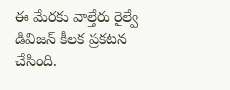ఈ మేరకు వాల్తేరు రైల్వే డివిజన్ కీలక ప్రకటన చేసింది.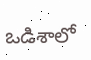ఒడిశాలో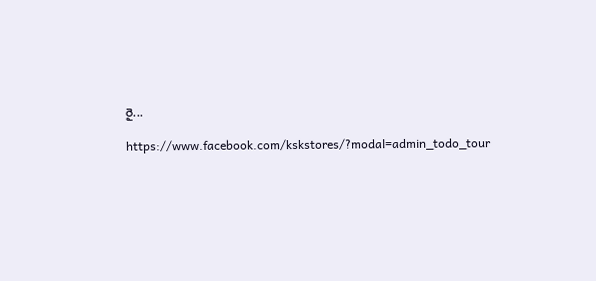రై...

https://www.facebook.com/kskstores/?modal=admin_todo_tour